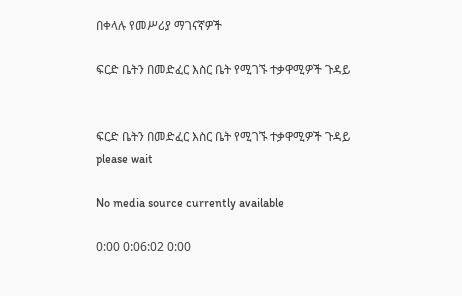በቀላሉ የመሥሪያ ማገናኛዎች

ፍርድ ቤትን በመድፈር እስር ቤት የሚገኙ ተቃዋሚዎች ጉዳይ


ፍርድ ቤትን በመድፈር እስር ቤት የሚገኙ ተቃዋሚዎች ጉዳይ
please wait

No media source currently available

0:00 0:06:02 0:00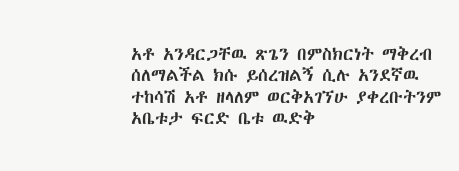አቶ አንዳርጋቸዉ ጽጌን በምስክርነት ማቅረብ ሰለማልችል ክሱ ይሰረዝልኝ ሲሉ አንደኛዉ ተከሳሽ አቶ ዘላለም ወርቅአገኘሁ ያቀረቡትንም አቤቱታ ፍርድ ቤቱ ዉድቅ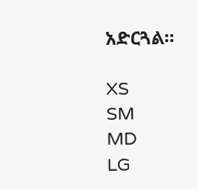አድርጓል።

XS
SM
MD
LG